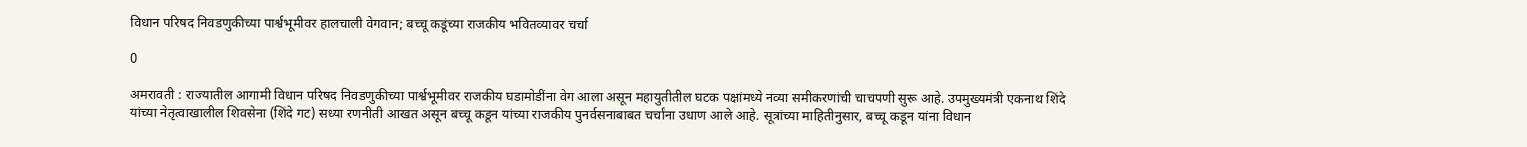विधान परिषद निवडणुकीच्या पार्श्वभूमीवर हालचाली वेगवान; बच्चू कडूंच्या राजकीय भवितव्यावर चर्चा

0

अमरावती : राज्यातील आगामी विधान परिषद निवडणुकीच्या पार्श्वभूमीवर राजकीय घडामोडींना वेग आला असून महायुतीतील घटक पक्षांमध्ये नव्या समीकरणांची चाचपणी सुरू आहे. उपमुख्यमंत्री एकनाथ शिंदे यांच्या नेतृत्वाखालील शिवसेना (शिंदे गट) सध्या रणनीती आखत असून बच्चू कडून यांच्या राजकीय पुनर्वसनाबाबत चर्चांना उधाण आले आहे. सूत्रांच्या माहितीनुसार, बच्चू कडून यांना विधान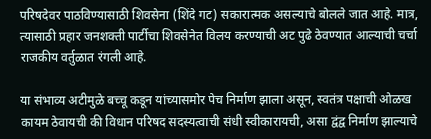परिषदेवर पाठविण्यासाठी शिवसेना (शिंदे गट) सकारात्मक असल्याचे बोलले जात आहे. मात्र, त्यासाठी प्रहार जनशक्ती पार्टीचा शिवसेनेत विलय करण्याची अट पुढे ठेवण्यात आल्याची चर्चा राजकीय वर्तुळात रंगली आहे.

या संभाव्य अटीमुळे बच्चू कडून यांच्यासमोर पेच निर्माण झाला असून, स्वतंत्र पक्षाची ओळख कायम ठेवायची की विधान परिषद सदस्यत्वाची संधी स्वीकारायची, असा द्वंद्व निर्माण झाल्याचे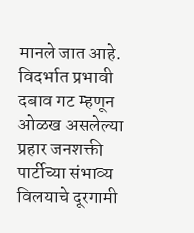मानले जात आहे. विदर्भात प्रभावी दबाव गट म्हणून ओळख असलेल्या प्रहार जनशक्ती पार्टीच्या संभाव्य विलयाचे दूरगामी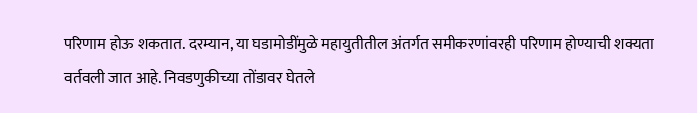परिणाम होऊ शकतात. दरम्यान, या घडामोडींमुळे महायुतीतील अंतर्गत समीकरणांवरही परिणाम होण्याची शक्यता वर्तवली जात आहे. निवडणुकीच्या तोंडावर घेतले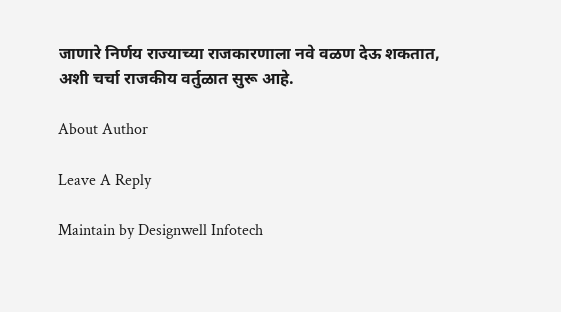जाणारे निर्णय राज्याच्या राजकारणाला नवे वळण देऊ शकतात, अशी चर्चा राजकीय वर्तुळात सुरू आहे.

About Author

Leave A Reply

Maintain by Designwell Infotech